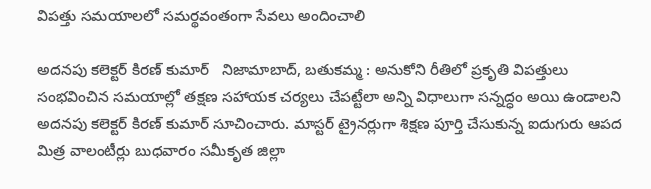విపత్తు సమయాలలో సమర్థవంతంగా సేవలు అందించాలి

అదనపు కలెక్టర్ కిరణ్ కుమార్   నిజామాబాద్, బతుకమ్మ : అనుకోని రీతిలో ప్రకృతి విపత్తులు సంభవించిన సమయాల్లో తక్షణ సహాయక చర్యలు చేపట్టేలా అన్ని విధాలుగా సన్నద్ధం అయి ఉండాలని అదనపు కలెక్టర్ కిరణ్ కుమార్ సూచించారు. మాస్టర్ ట్రైనర్లుగా శిక్షణ పూర్తి చేసుకున్న ఐదుగురు ఆపద మిత్ర వాలంటీర్లు బుధవారం సమీకృత జిల్లా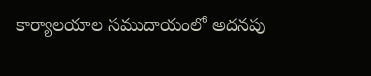కార్యాలయాల సముదాయంలో అదనపు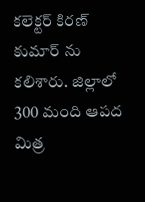కలెక్టర్ కిరణ్ కుమార్ ను కలిశారు. జిల్లాలో 300 మంది ఆపద మిత్ర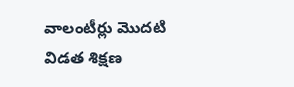వాలంటీర్లు మొదటి విడత శిక్షణ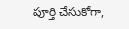పూర్తి చేసుకోగా,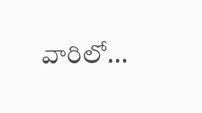వారిలో...